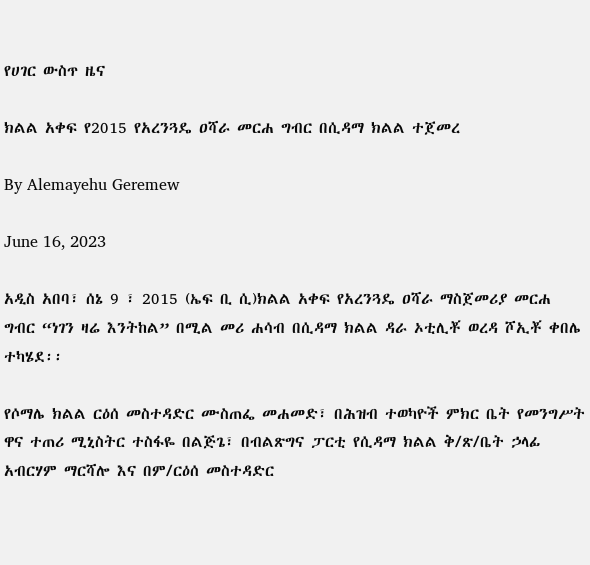የሀገር ውስጥ ዜና

ክልል አቀፍ የ2015 የአረንጓዴ ዐሻራ መርሐ ግብር በሲዳማ ክልል ተጀመረ

By Alemayehu Geremew

June 16, 2023

አዲስ አበባ፣ ሰኔ 9 ፣ 2015 (ኤፍ ቢ ሲ)ክልል አቀፍ የአረንጓዴ ዐሻራ ማስጀመሪያ መርሐ ግብር “ነገን ዛሬ እንትከል” በሚል መሪ ሐሳብ በሲዳማ ክልል ዳራ ኦቲሊቾ ወረዳ ሾኢቾ ቀበሌ ተካሄደ፡፡

የሶማሌ ክልል ርዕሰ መስተዳድር ሙስጠፌ መሐመድ፣ በሕዝብ ተወካዮች ምክር ቤት የመንግሥት ዋና ተጠሪ ሚኒስትር ተስፋዬ በልጅጌ፣ በብልጽግና ፓርቲ የሲዳማ ክልል ቅ/ጽ/ቤት ኃላፊ አብርሃም ማርሻሎ እና በም/ርዕሰ መስተዳድር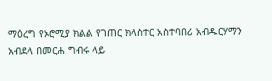ማዕረግ የኦሮሚያ ክልል የገጠር ክላስተር አስተባበሪ አብዱርሃማን አብደላ በመርሐ ግብሩ ላይ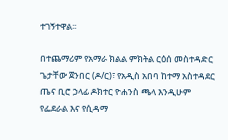ተገኝተዋል፡፡

በተጨማሪም የአማራ ክልል ምክትል ርዕሰ መስተዳድር ጌታቸው ጀንበር (ዶ/ር)፣ የአዲስ አበባ ከተማ አስተዳደር ጤና ቢሮ ኃላፊ ዶክተር ዮሐንስ ጫላ እንዲሁም የፌደራል እና የሲዳማ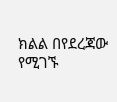ክልል በየደረጃው የሚገኙ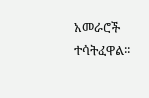አመራሮች ተሳትፈዋል፡፡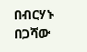በብርሃኑ በጋሻው